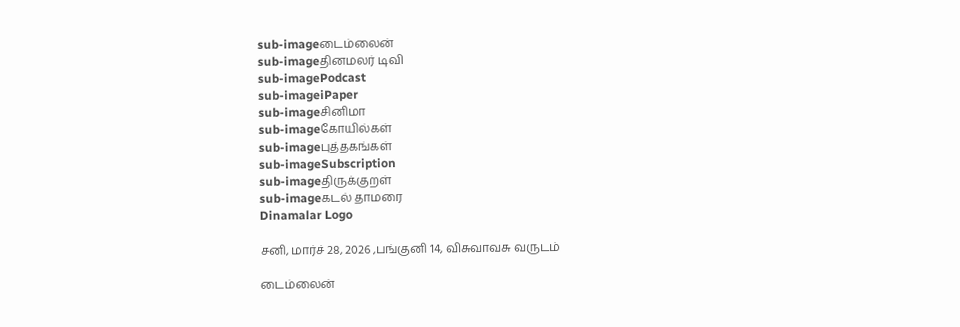sub-imageடைம்லைன்
sub-imageதினமலர் டிவி
sub-imagePodcast
sub-imageiPaper
sub-imageசினிமா
sub-imageகோயில்கள்
sub-imageபுத்தகங்கள்
sub-imageSubscription
sub-imageதிருக்குறள்
sub-imageகடல் தாமரை
Dinamalar Logo

சனி, மார்ச் 28, 2026 ,பங்குனி 14, விசுவாவசு வருடம்

டைம்லைன்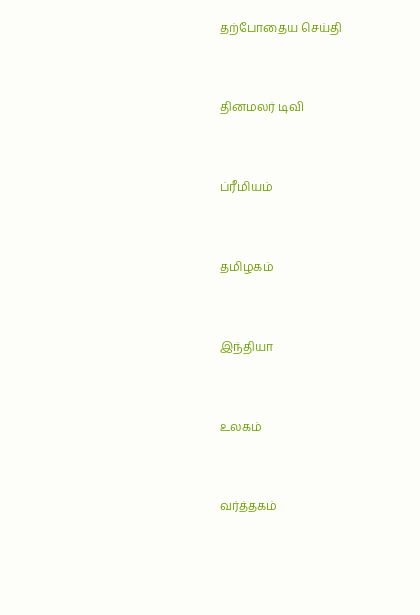தற்போதைய செய்தி


தினமலர் டிவி


ப்ரீமியம்


தமிழகம்


இந்தியா


உலகம்


வர்த்தகம்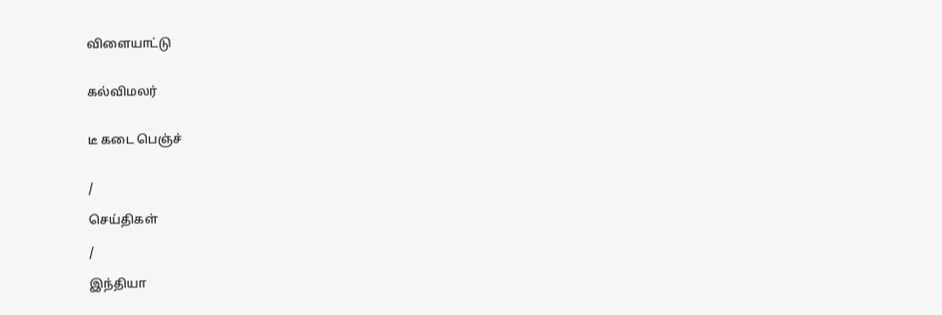விளையாட்டு


கல்விமலர்


டீ கடை பெஞ்ச்


/

செய்திகள்

/

இந்தியா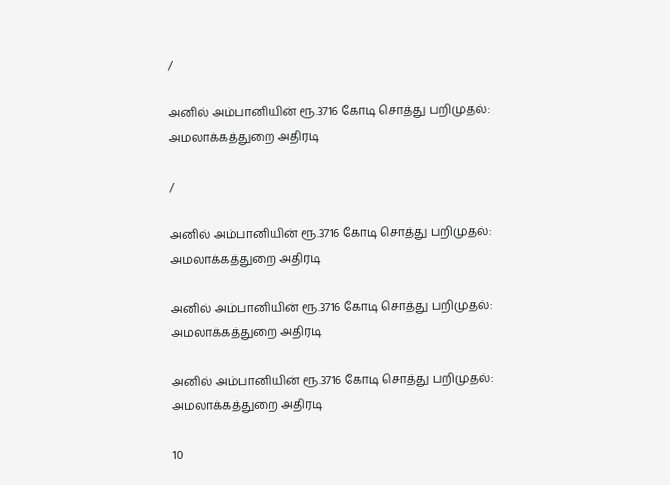/

அனில் அம்பானியின் ரூ.3716 கோடி சொத்து பறிமுதல்: அமலாக்கத்துறை அதிரடி

/

அனில் அம்பானியின் ரூ.3716 கோடி சொத்து பறிமுதல்: அமலாக்கத்துறை அதிரடி

அனில் அம்பானியின் ரூ.3716 கோடி சொத்து பறிமுதல்: அமலாக்கத்துறை அதிரடி

அனில் அம்பானியின் ரூ.3716 கோடி சொத்து பறிமுதல்: அமலாக்கத்துறை அதிரடி

10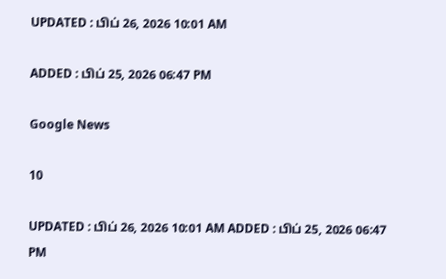UPDATED : பிப் 26, 2026 10:01 AM

ADDED : பிப் 25, 2026 06:47 PM

Google News

10

UPDATED : பிப் 26, 2026 10:01 AM ADDED : பிப் 25, 2026 06:47 PM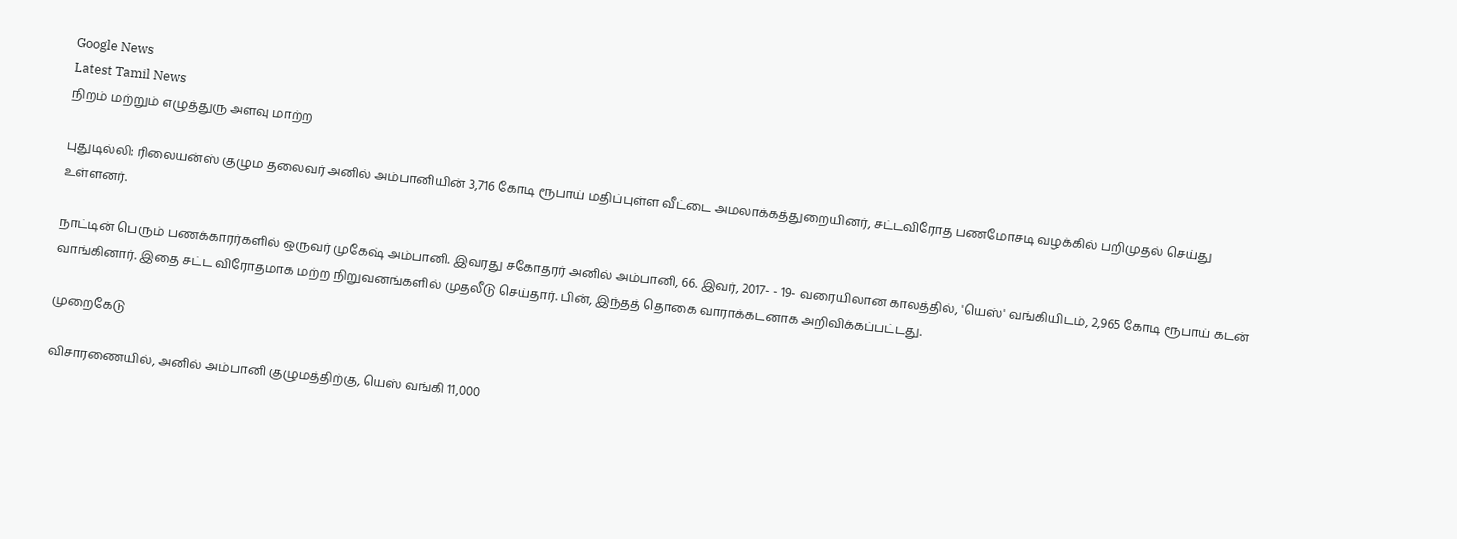Google News
Latest Tamil News
நிறம் மற்றும் எழுத்துரு அளவு மாற்ற

புதுடில்லி: ரிலையன்ஸ் குழும தலைவர் அனில் அம்பானியின் 3,716 கோடி ரூபாய் மதிப்புள்ள வீட்டை அமலாக்கத்துறையினர், சட்டவிரோத பணமோசடி வழக்கில் பறிமுதல் செய்து உள்ளனர்.

நாட்டின் பெரும் பணக்காரர்களில் ஒருவர் முகேஷ் அம்பானி. இவரது சகோதரர் அனில் அம்பானி, 66. இவர், 2017- - 19- வரையிலான காலத்தில், 'யெஸ்' வங்கியிடம், 2,965 கோடி ரூபாய் கடன் வாங்கினார். இதை சட்ட விரோதமாக மற்ற நிறுவனங்களில் முதலீடு செய்தார். பின், இந்தத் தொகை வாராக்கடனாக அறிவிக்கப்பட்டது.

முறைகேடு

விசாரணையில், அனில் அம்பானி குழுமத்திற்கு, யெஸ் வங்கி 11,000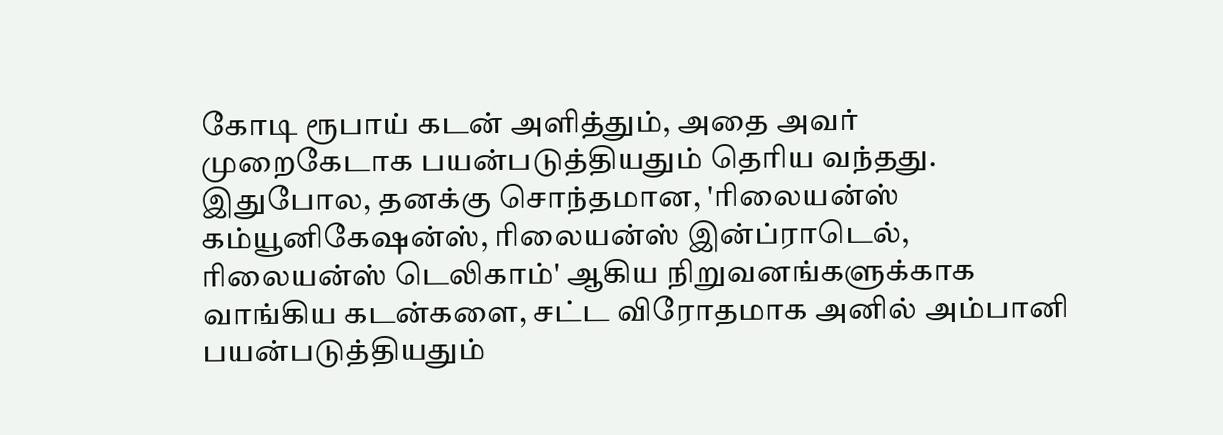கோடி ரூபாய் கடன் அளித்தும், அதை அவர் முறைகேடாக பயன்படுத்தியதும் தெரிய வந்தது. இதுபோல, தனக்கு சொந்தமான, 'ரிலையன்ஸ் கம்யூனிகேஷன்ஸ், ரிலையன்ஸ் இன்ப்ராடெல், ரிலையன்ஸ் டெலிகாம்' ஆகிய நிறுவனங்களுக்காக வாங்கிய கடன்களை, சட்ட விரோதமாக அனில் அம்பானி பயன்படுத்தியதும்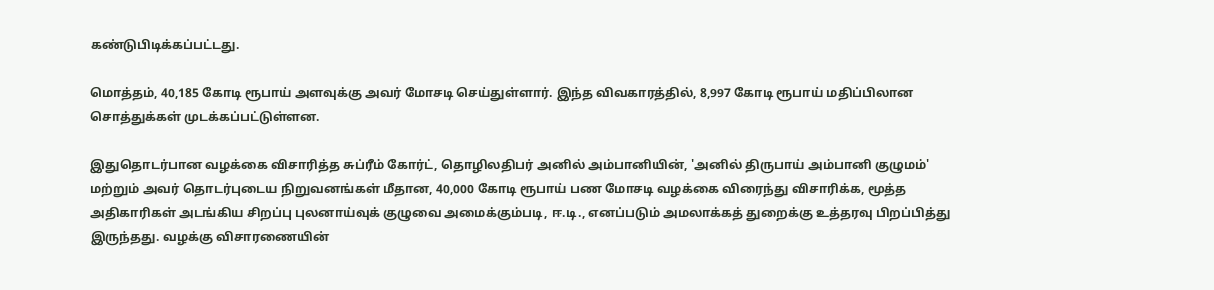கண்டுபிடிக்கப்பட்டது.

மொத்தம், 40,185 கோடி ரூபாய் அளவுக்கு அவர் மோசடி செய்துள்ளார். இந்த விவகாரத்தில், 8,997 கோடி ரூபாய் மதிப்பிலான சொத்துக்கள் முடக்கப்பட்டுள்ளன.

இதுதொடர்பான வழக்கை விசாரித்த சுப்ரீம் கோர்ட், தொழிலதிபர் அனில் அம்பானியின், 'அனில் திருபாய் அம்பானி குழுமம்' மற்றும் அவர் தொடர்புடைய நிறுவனங்கள் மீதான, 40,000 கோடி ரூபாய் பண மோசடி வழக்கை விரைந்து விசாரிக்க, மூத்த அதிகாரிகள் அடங்கிய சிறப்பு புலனாய்வுக் குழுவை அமைக்கும்படி, ஈ.டி., எனப்படும் அமலாக்கத் துறைக்கு உத்தரவு பிறப்பித்து இருந்தது. வழக்கு விசாரணையின்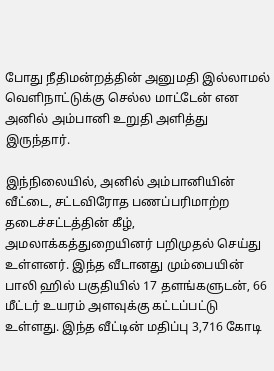போது நீதிமன்றத்தின் அனுமதி இல்லாமல் வெளிநாட்டுக்கு செல்ல மாட்டேன் என அனில் அம்பானி உறுதி அளித்து இருந்தார்.

இந்நிலையில், அனில் அம்பானியின் வீட்டை, சட்டவிரோத பணப்பரிமாற்ற தடைச்சட்டத்தின் கீழ், அமலாக்கத்துறையினர் பறிமுதல் செய்து உள்ளனர். இந்த வீடானது மும்பையின் பாலி ஹில் பகுதியில் 17 தளங்களுடன், 66 மீட்டர் உயரம் அளவுக்கு கட்டப்பட்டு உள்ளது. இந்த வீட்டின் மதிப்பு 3,716 கோடி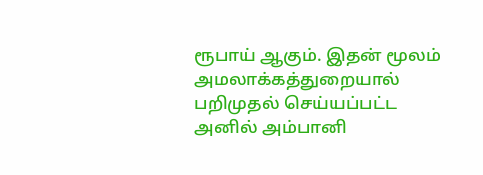ரூபாய் ஆகும். இதன் மூலம் அமலாக்கத்துறையால் பறிமுதல் செய்யப்பட்ட அனில் அம்பானி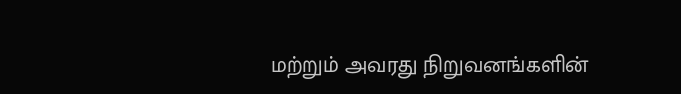மற்றும் அவரது நிறுவனங்களின்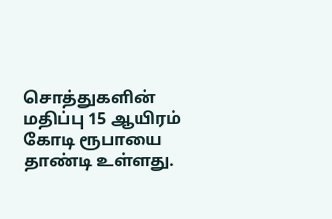சொத்துகளின் மதிப்பு 15 ஆயிரம் கோடி ரூபாயை தாண்டி உள்ளது.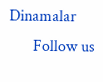Dinamalar
      Follow us